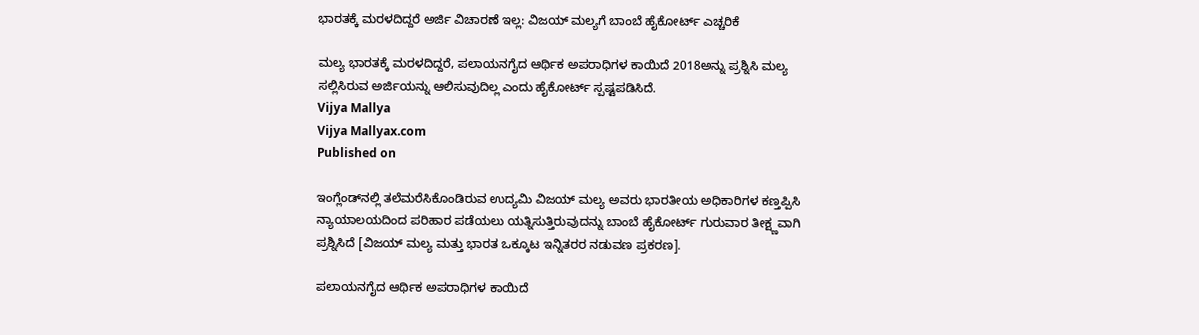ಭಾರತಕ್ಕೆ ಮರಳದಿದ್ದರೆ ಅರ್ಜಿ ವಿಚಾರಣೆ ಇಲ್ಲ: ವಿಜಯ್ ಮಲ್ಯಗೆ ಬಾಂಬೆ ಹೈಕೋರ್ಟ್ ಎಚ್ಚರಿಕೆ

ಮಲ್ಯ ಭಾರತಕ್ಕೆ ಮರಳದಿದ್ದರೆ, ಪಲಾಯನಗೈದ ಆರ್ಥಿಕ ಅಪರಾಧಿಗಳ ಕಾಯಿದೆ 2018ಅನ್ನು ಪ್ರಶ್ನಿಸಿ ಮಲ್ಯ ಸಲ್ಲಿಸಿರುವ ಅರ್ಜಿಯನ್ನು ಆಲಿಸುವುದಿಲ್ಲ ಎಂದು ಹೈಕೋರ್ಟ್‌ ಸ್ಪಷ್ಟಪಡಿಸಿದೆ.
Vijya Mallya
Vijya Mallyax.com
Published on

ಇಂಗ್ಲೆಂಡ್‌ನಲ್ಲಿ ತಲೆಮರೆಸಿಕೊಂಡಿರುವ ಉದ್ಯಮಿ ವಿಜಯ್ ಮಲ್ಯ ಅವರು ಭಾರತೀಯ ಅಧಿಕಾರಿಗಳ ಕಣ್ತಪ್ಪಿಸಿ ನ್ಯಾಯಾಲಯದಿಂದ ಪರಿಹಾರ ಪಡೆಯಲು ಯತ್ನಿಸುತ್ತಿರುವುದನ್ನು ಬಾಂಬೆ ಹೈಕೋರ್ಟ್ ಗುರುವಾರ ತೀಕ್ಷ್ಣವಾಗಿ ಪ್ರಶ್ನಿಸಿದೆ [ವಿಜಯ್‌ ಮಲ್ಯ ಮತ್ತು ಭಾರತ ಒಕ್ಕೂಟ ಇನ್ನಿತರರ ನಡುವಣ ಪ್ರಕರಣ].

ಪಲಾಯನಗೈದ ಆರ್ಥಿಕ ಅಪರಾಧಿಗಳ ಕಾಯಿದೆ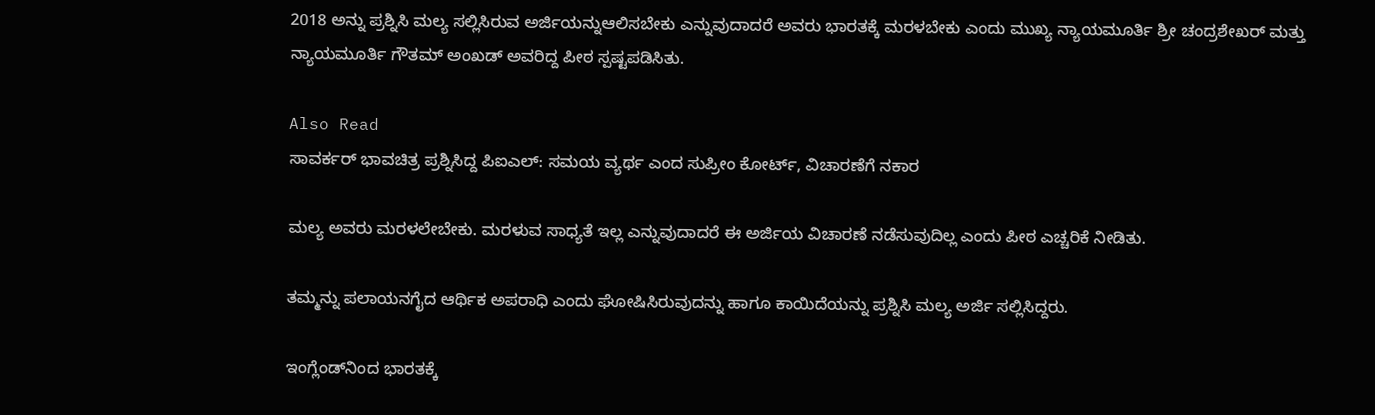2018 ಅನ್ನು ಪ್ರಶ್ನಿಸಿ ಮಲ್ಯ ಸಲ್ಲಿಸಿರುವ ಅರ್ಜಿಯನ್ನುಆಲಿಸಬೇಕು ಎನ್ನುವುದಾದರೆ ಅವರು ಭಾರತಕ್ಕೆ ಮರಳಬೇಕು ಎಂದು ಮುಖ್ಯ ನ್ಯಾಯಮೂರ್ತಿ ಶ್ರೀ ಚಂದ್ರಶೇಖರ್ ಮತ್ತು ನ್ಯಾಯಮೂರ್ತಿ ಗೌತಮ್ ಅಂಖಡ್‌ ಅವರಿದ್ದ ಪೀಠ ಸ್ಪಷ್ಟಪಡಿಸಿತು.

Also Read
ಸಾವರ್ಕರ್ ಭಾವಚಿತ್ರ ಪ್ರಶ್ನಿಸಿದ್ದ ಪಿಐಎಲ್: ಸಮಯ ವ್ಯರ್ಥ ಎಂದ ಸುಪ್ರೀಂ ಕೋರ್ಟ್, ವಿಚಾರಣೆಗೆ ನಕಾರ

ಮಲ್ಯ ಅವರು ಮರಳಲೇಬೇಕು. ಮರಳುವ ಸಾಧ್ಯತೆ ಇಲ್ಲ ಎನ್ನುವುದಾದರೆ ಈ ಅರ್ಜಿಯ ವಿಚಾರಣೆ ನಡೆಸುವುದಿಲ್ಲ ಎಂದು ಪೀಠ ಎಚ್ಚರಿಕೆ ನೀಡಿತು.

ತಮ್ಮನ್ನು ಪಲಾಯನಗೈದ ಆರ್ಥಿಕ ಅಪರಾಧಿ ಎಂದು ಘೋಷಿಸಿರುವುದನ್ನು ಹಾಗೂ ಕಾಯಿದೆಯನ್ನು ಪ್ರಶ್ನಿಸಿ ಮಲ್ಯ ಅರ್ಜಿ ಸಲ್ಲಿಸಿದ್ದರು.

ಇಂಗ್ಲೆಂಡ್‌ನಿಂದ ಭಾರತಕ್ಕೆ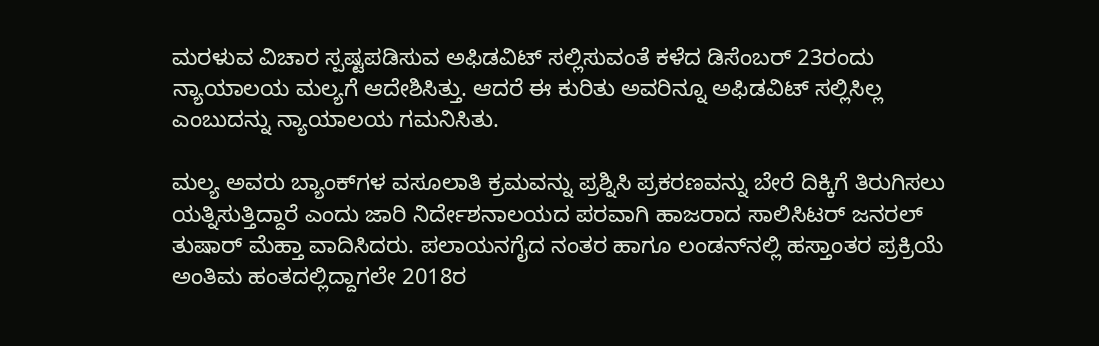ಮರಳುವ ವಿಚಾರ ಸ್ಪಷ್ಟಪಡಿಸುವ ಅಫಿಡವಿಟ್‌ ಸಲ್ಲಿಸುವಂತೆ ಕಳೆದ ಡಿಸೆಂಬರ್ 23ರಂದು ನ್ಯಾಯಾಲಯ ಮಲ್ಯಗೆ ಆದೇಶಿಸಿತ್ತು. ಆದರೆ ಈ ಕುರಿತು ಅವರಿನ್ನೂ ಅಫಿಡವಿಟ್‌ ಸಲ್ಲಿಸಿಲ್ಲ ಎಂಬುದನ್ನು ನ್ಯಾಯಾಲಯ ಗಮನಿಸಿತು.

ಮಲ್ಯ ಅವರು ಬ್ಯಾಂಕ್‌ಗಳ ವಸೂಲಾತಿ ಕ್ರಮವನ್ನು ಪ್ರಶ್ನಿಸಿ ಪ್ರಕರಣವನ್ನು ಬೇರೆ ದಿಕ್ಕಿಗೆ ತಿರುಗಿಸಲು ಯತ್ನಿಸುತ್ತಿದ್ದಾರೆ ಎಂದು ಜಾರಿ ನಿರ್ದೇಶನಾಲಯದ ಪರವಾಗಿ ಹಾಜರಾದ ಸಾಲಿಸಿಟರ್‌ ಜನರಲ್‌ ತುಷಾರ್‌ ಮೆಹ್ತಾ ವಾದಿಸಿದರು. ಪಲಾಯನಗೈದ ನಂತರ ಹಾಗೂ ಲಂಡನ್‌ನಲ್ಲಿ ಹಸ್ತಾಂತರ ಪ್ರಕ್ರಿಯೆ ಅಂತಿಮ ಹಂತದಲ್ಲಿದ್ದಾಗಲೇ 2018ರ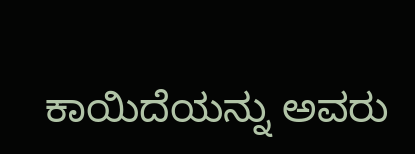ಕಾಯಿದೆಯನ್ನು ಅವರು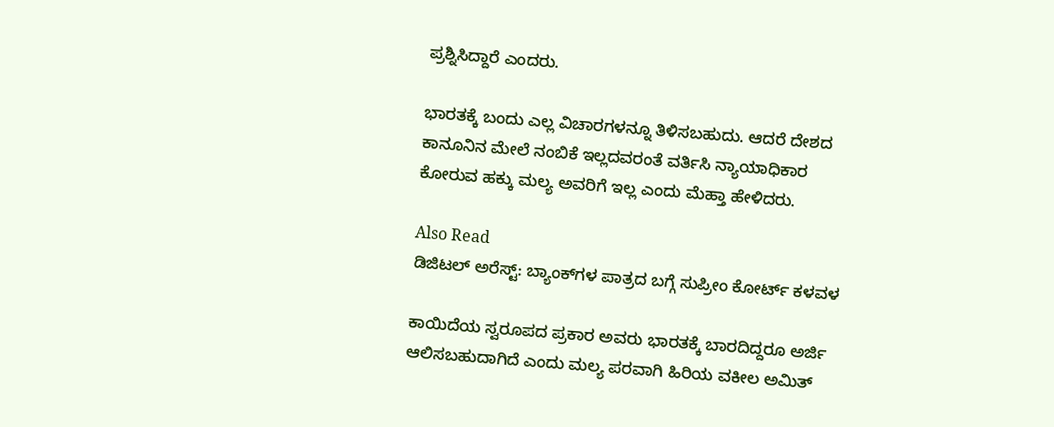ಪ್ರಶ್ನಿಸಿದ್ದಾರೆ ಎಂದರು.

ಭಾರತಕ್ಕೆ ಬಂದು ಎಲ್ಲ ವಿಚಾರಗಳನ್ನೂ ತಿಳಿಸಬಹುದು. ಆದರೆ ದೇಶದ ಕಾನೂನಿನ ಮೇಲೆ ನಂಬಿಕೆ ಇಲ್ಲದವರಂತೆ ವರ್ತಿಸಿ ನ್ಯಾಯಾಧಿಕಾರ ಕೋರುವ ಹಕ್ಕು ಮಲ್ಯ ಅವರಿಗೆ ಇಲ್ಲ ಎಂದು ಮೆಹ್ತಾ ಹೇಳಿದರು.

Also Read
ಡಿಜಿಟಲ್‌ ಅರೆಸ್ಟ್‌: ಬ್ಯಾಂಕ್‌ಗಳ ಪಾತ್ರದ ಬಗ್ಗೆ ಸುಪ್ರೀಂ ಕೋರ್ಟ್‌ ಕಳವಳ

ಕಾಯಿದೆಯ ಸ್ವರೂಪದ ಪ್ರಕಾರ ಅವರು ಭಾರತಕ್ಕೆ ಬಾರದಿದ್ದರೂ ಅರ್ಜಿ ಆಲಿಸಬಹುದಾಗಿದೆ ಎಂದು ಮಲ್ಯ ಪರವಾಗಿ ಹಿರಿಯ ವಕೀಲ ಅಮಿತ್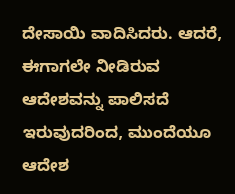ದೇಸಾಯಿ ವಾದಿಸಿದರು. ಆದರೆ, ಈಗಾಗಲೇ ನೀಡಿರುವ ಆದೇಶವನ್ನು ಪಾಲಿಸದೆ ಇರುವುದರಿಂದ, ಮುಂದೆಯೂ ಆದೇಶ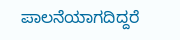ಪಾಲನೆಯಾಗದಿದ್ದರೆ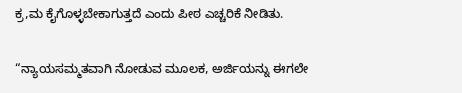ಕ್ರ,ಮ ಕೈಗೊಳ್ಳಬೇಕಾಗುತ್ತದೆ ಎಂದು ಪೀಠ ಎಚ್ಚರಿಕೆ ನೀಡಿತು.

“ನ್ಯಾಯಸಮ್ಮತವಾಗಿ ನೋಡುವ ಮೂಲಕ, ಅರ್ಜಿಯನ್ನು ಈಗಲೇ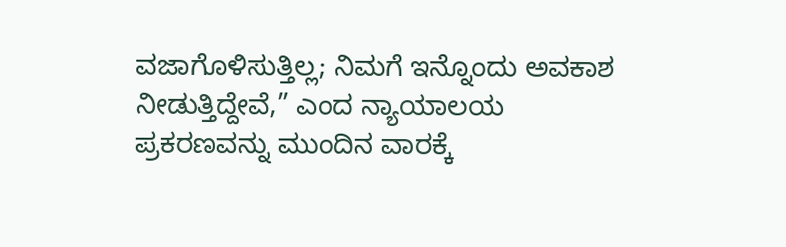ವಜಾಗೊಳಿಸುತ್ತಿಲ್ಲ; ನಿಮಗೆ ಇನ್ನೊಂದು ಅವಕಾಶ ನೀಡುತ್ತಿದ್ದೇವೆ,” ಎಂದ ನ್ಯಾಯಾಲಯ ಪ್ರಕರಣವನ್ನು ಮುಂದಿನ ವಾರಕ್ಕೆ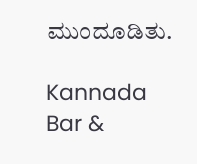ಮುಂದೂಡಿತು.

Kannada Bar &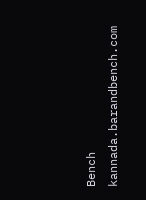Bench
kannada.barandbench.com